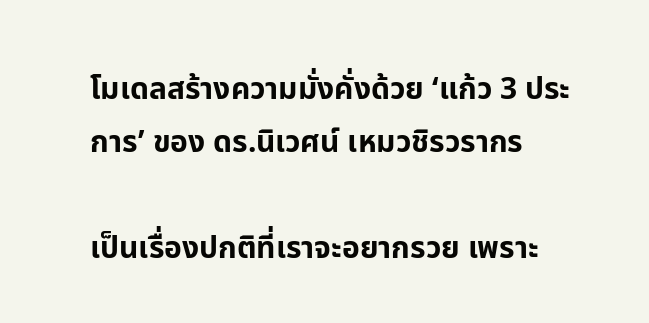โมเดลสร้างความมั่งคั่งด้วย ‘แก้ว 3 ประการ’ ของ ดร.นิเวศน์ เหมวชิรวรากร

เป็นเรื่องปกติที่เราจะอยากรวย เพราะ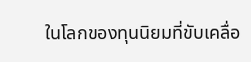ในโลกของทุนนิยมที่ขับเคลื่อ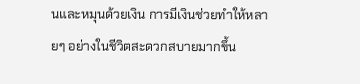นและหมุนด้วยเงิน การมีเงินช่วยทำให้หลายๆ อย่างในชีวิตสะดวกสบายมากขึ้น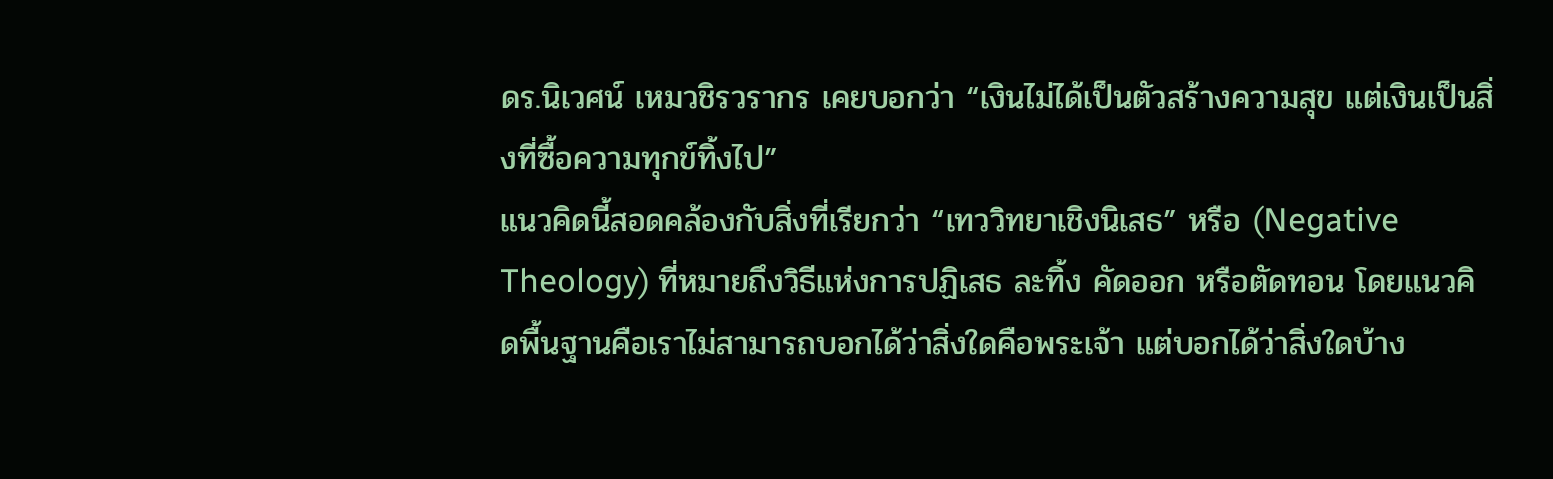ดร.นิเวศน์ เหมวชิรวรากร เคยบอกว่า “เงินไม่ได้เป็นตัวสร้างความสุข แต่เงินเป็นสิ่งที่ซื้อความทุกข์ทิ้งไป”
แนวคิดนี้สอดคล้องกับสิ่งที่เรียกว่า “เทววิทยาเชิงนิเสธ” หรือ (Negative Theology) ที่หมายถึงวิธีแห่งการปฏิเสธ ละทิ้ง คัดออก หรือตัดทอน โดยแนวคิดพื้นฐานคือเราไม่สามารถบอกได้ว่าสิ่งใดคือพระเจ้า แต่บอกได้ว่าสิ่งใดบ้าง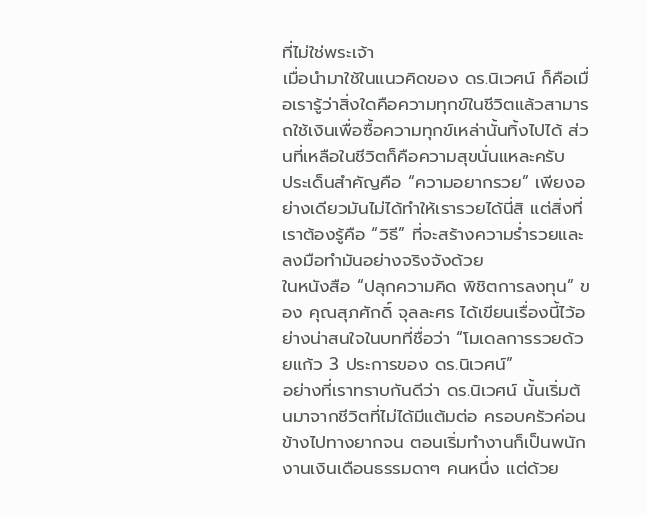ที่ไม่ใช่พระเจ้า
เมื่อนำมาใช้ในแนวคิดของ ดร.นิเวศน์ ก็คือเมื่อเรารู้ว่าสิ่งใดคือความทุกข์ในชีวิตแล้วสามารถใช้เงินเพื่อซื้อความทุกข์เหล่านั้นทิ้งไปได้ ส่วนที่เหลือในชีวิตก็คือความสุขนั่นแหละครับ
ประเด็นสำคัญคือ “ความอยากรวย” เพียงอย่างเดียวมันไม่ได้ทำให้เรารวยได้นี่สิ แต่สิ่งที่เราต้องรู้คือ “วิธี” ที่จะสร้างความร่ำรวยและลงมือทำมันอย่างจริงจังด้วย
ในหนังสือ “ปลุกความคิด พิชิตการลงทุน” ของ คุณสุภศักดิ์ จุลละศร ได้เขียนเรื่องนี้ไว้อย่างน่าสนใจในบทที่ชื่อว่า “โมเดลการรวยด้วยแก้ว 3 ประการของ ดร.นิเวศน์”
อย่างที่เราทราบกันดีว่า ดร.นิเวศน์ นั้นเริ่มต้นมาจากชีวิตที่ไม่ได้มีแต้มต่อ ครอบครัวค่อนข้างไปทางยากจน ตอนเริ่มทำงานก็เป็นพนักงานเงินเดือนธรรมดาๆ คนหนึ่ง แต่ด้วย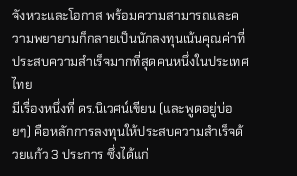จังหวะและโอกาส พร้อมความสามารถและความพยายามก็กลายเป็นนักลงทุนเน้นคุณค่าที่ประสบความสำเร็จมากที่สุดคนหนึ่งในประเทศไทย
มีเรื่องหนึ่งที่ ดร.นิเวศน์เขียน (และพูดอยู่บ่อยๆ) คือหลักการลงทุนให้ประสบความสำเร็จด้วยแก้ว 3 ประการ ซึ่งได้แก่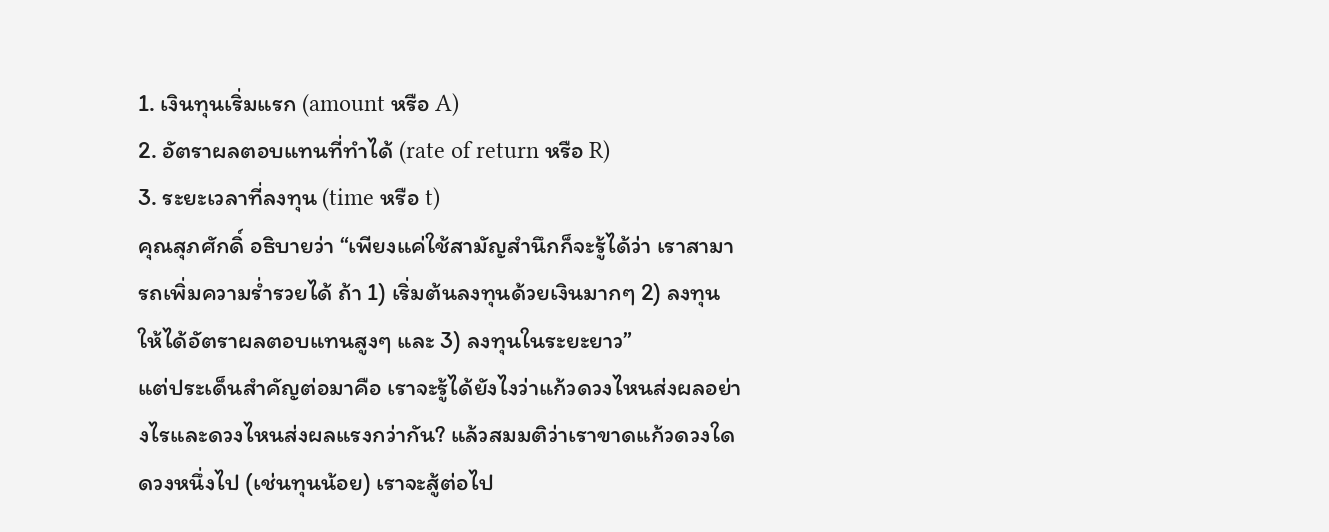1. เงินทุนเริ่มแรก (amount หรือ A)
2. อัตราผลตอบแทนที่ทำได้ (rate of return หรือ R)
3. ระยะเวลาที่ลงทุน (time หรือ t)
คุณสุภศักดิ์ อธิบายว่า “เพียงแค่ใช้สามัญสำนึกก็จะรู้ได้ว่า เราสามารถเพิ่มความร่ำรวยได้ ถ้า 1) เริ่มต้นลงทุนด้วยเงินมากๆ 2) ลงทุนให้ได้อัตราผลตอบแทนสูงๆ และ 3) ลงทุนในระยะยาว”
แต่ประเด็นสำคัญต่อมาคือ เราจะรู้ได้ยังไงว่าแก้วดวงไหนส่งผลอย่างไรและดวงไหนส่งผลแรงกว่ากัน? แล้วสมมติว่าเราขาดแก้วดวงใดดวงหนึ่งไป (เช่นทุนน้อย) เราจะสู้ต่อไป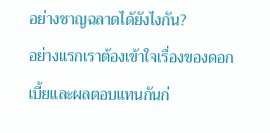อย่างชาญฉลาดได้ยังไงกัน?
อย่างแรกเราต้องเข้าใจเรื่องของดอกเบี้ยและผลตอบแทนกันก่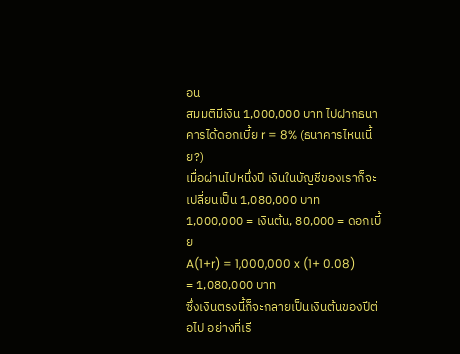อน
สมมติมีเงิน 1,000,000 บาท ไปฝากธนาคารได้ดอกเบี้ย r = 8% (ธนาคารไหนเนี้ย?)
เมื่อผ่านไปหนึ่งปี เงินในบัญชีของเราก็จะเปลี่ยนเป็น 1,080,000 บาท
1,000,000 = เงินต้น, 80,000 = ดอกเบี้ย
A(1+r) = 1,000,000 x (1+ 0.08)
= 1,080,000 บาท
ซึ่งเงินตรงนี้ก็จะกลายเป็นเงินต้นของปีต่อไป อย่างที่เรี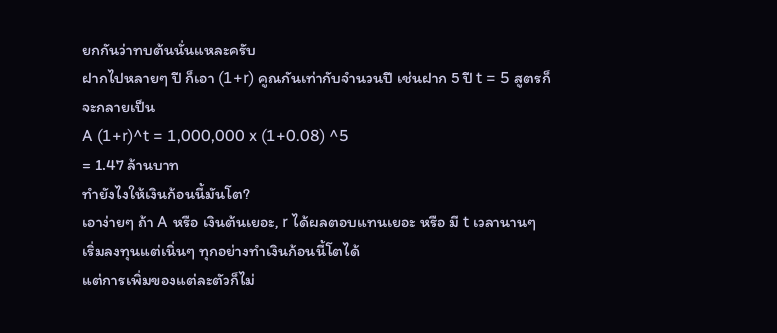ยกกันว่าทบต้นนั่นแหละครับ
ฝากไปหลายๆ ปี ก็เอา (1+r) คูณกันเท่ากับจำนวนปี เช่นฝาก 5 ปี t = 5 สูตรก็จะกลายเป็น
A (1+r)^t = 1,000,000 x (1+0.08) ^5
= 1.47 ล้านบาท
ทำยังไงให้เงินก้อนนี้มันโต?
เอาง่ายๆ ถ้า A หรือ เงินต้นเยอะ, r ได้ผลตอบแทนเยอะ หรือ มี t เวลานานๆ เริ่มลงทุนแต่เนิ่นๆ ทุกอย่างทำเงินก้อนนี้โตได้
แต่การเพิ่มของแต่ละตัวก็ไม่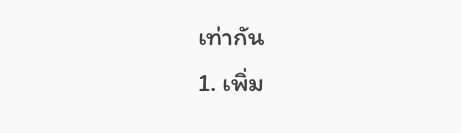เท่ากัน
1. เพิ่ม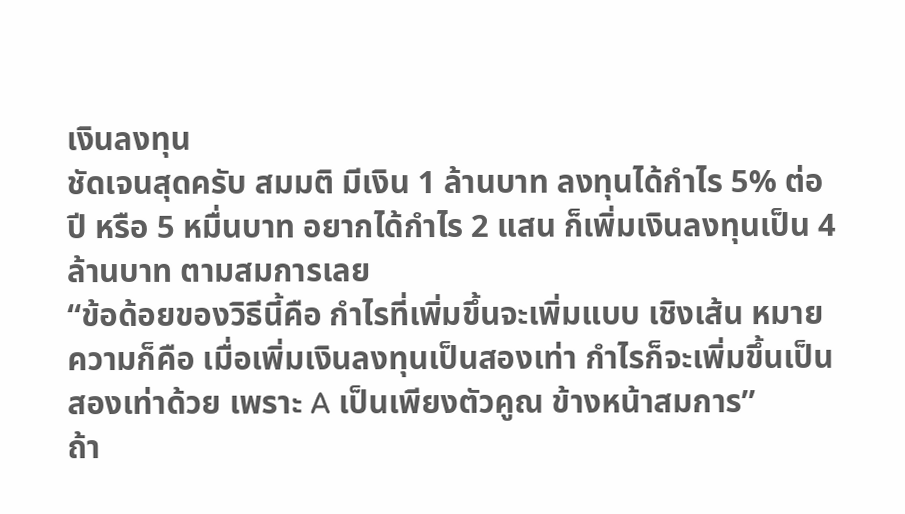เงินลงทุน
ชัดเจนสุดครับ สมมติ มีเงิน 1 ล้านบาท ลงทุนได้กำไร 5% ต่อปี หรือ 5 หมื่นบาท อยากได้กำไร 2 แสน ก็เพิ่มเงินลงทุนเป็น 4 ล้านบาท ตามสมการเลย
“ข้อด้อยของวิธีนี้คือ กำไรที่เพิ่มขึ้นจะเพิ่มแบบ เชิงเส้น หมายความก็คือ เมื่อเพิ่มเงินลงทุนเป็นสองเท่า กำไรก็จะเพิ่มขึ้นเป็นสองเท่าด้วย เพราะ A เป็นเพียงตัวคูณ ข้างหน้าสมการ”
ถ้า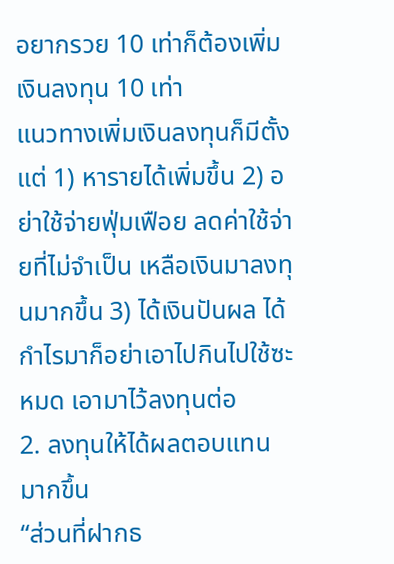อยากรวย 10 เท่าก็ต้องเพิ่มเงินลงทุน 10 เท่า
แนวทางเพิ่มเงินลงทุนก็มีตั้งแต่ 1) หารายได้เพิ่มขึ้น 2) อย่าใช้จ่ายฟุ่มเฟือย ลดค่าใช้จ่ายที่ไม่จำเป็น เหลือเงินมาลงทุนมากขึ้น 3) ได้เงินปันผล ได้กำไรมาก็อย่าเอาไปกินไปใช้ซะหมด เอามาไว้ลงทุนต่อ
2. ลงทุนให้ได้ผลตอบแทนมากขึ้น
“ส่วนที่ฝากธ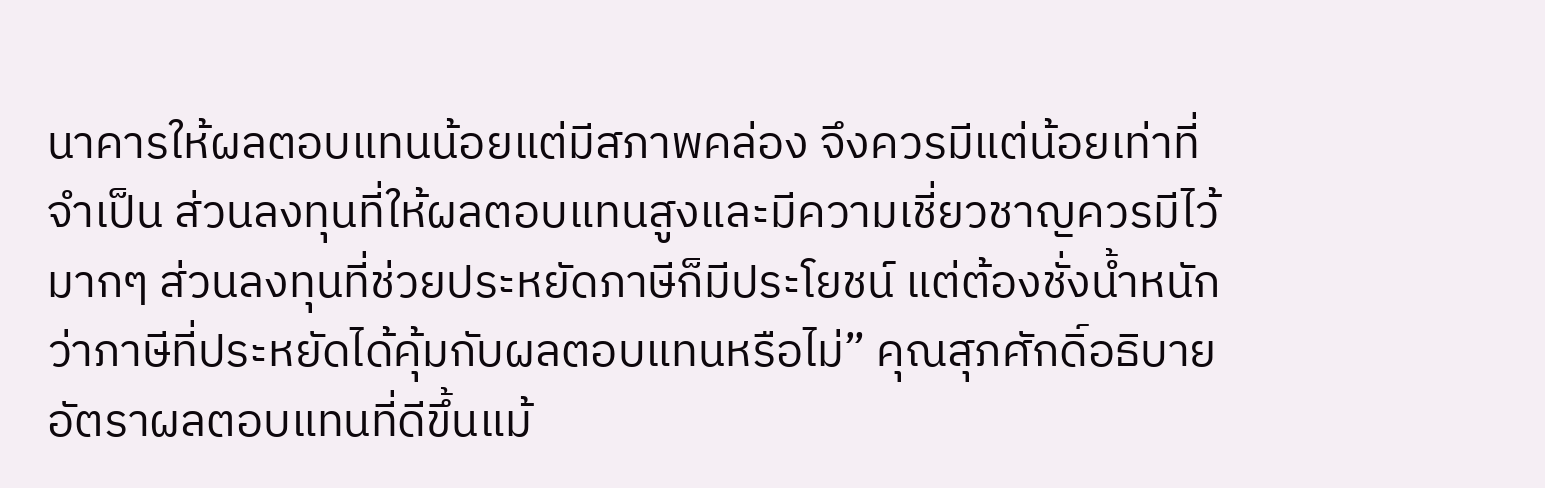นาคารให้ผลตอบแทนน้อยแต่มีสภาพคล่อง จึงควรมีแต่น้อยเท่าที่จำเป็น ส่วนลงทุนที่ให้ผลตอบแทนสูงและมีความเชี่ยวชาญควรมีไว้มากๆ ส่วนลงทุนที่ช่วยประหยัดภาษีก็มีประโยชน์ แต่ต้องชั่งน้ำหนักว่าภาษีที่ประหยัดได้คุ้มกับผลตอบแทนหรือไม่” คุณสุภศักดิ์อธิบาย
อัตราผลตอบแทนที่ดีขึ้นแม้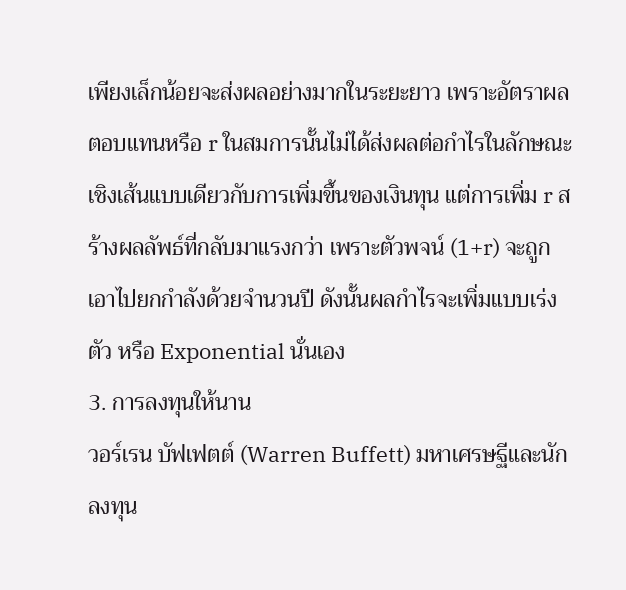เพียงเล็กน้อยจะส่งผลอย่างมากในระยะยาว เพราะอัตราผลตอบแทนหรือ r ในสมการนั้นไม่ได้ส่งผลต่อกำไรในลักษณะเชิงเส้นแบบเดียวกับการเพิ่มขึ้นของเงินทุน แต่การเพิ่ม r สร้างผลลัพธ์ที่กลับมาแรงกว่า เพราะตัวพจน์ (1+r) จะถูกเอาไปยกกำลังด้วยจำนวนปี ดังนั้นผลกำไรจะเพิ่มแบบเร่งตัว หรือ Exponential นั่นเอง
3. การลงทุนให้นาน
วอร์เรน บัฟเฟตต์ (Warren Buffett) มหาเศรษฐีและนักลงทุน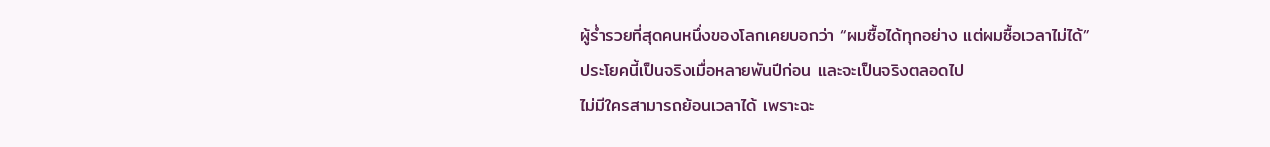ผู้ร่ำรวยที่สุดคนหนึ่งของโลกเคยบอกว่า “ผมซื้อได้ทุกอย่าง แต่ผมซื้อเวลาไม่ได้”
ประโยคนี้เป็นจริงเมื่อหลายพันปีก่อน และจะเป็นจริงตลอดไป
ไม่มีใครสามารถย้อนเวลาได้ เพราะฉะ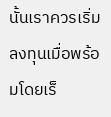นั้นเราควรเริ่มลงทุนเมื่อพร้อมโดยเร็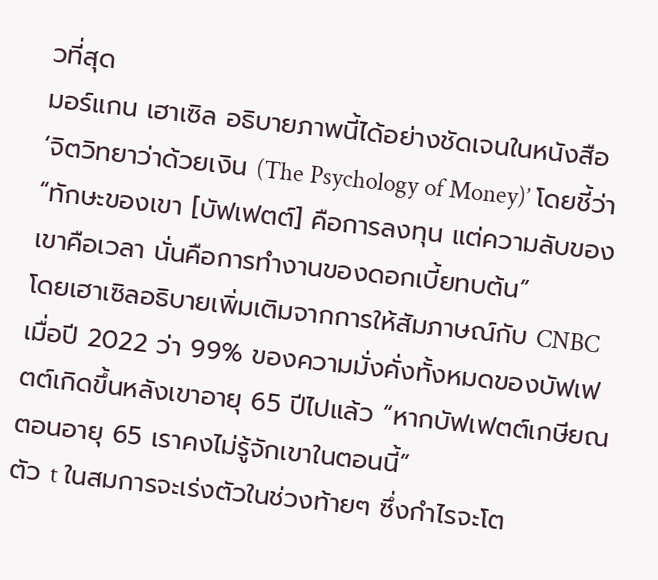วที่สุด
มอร์แกน เฮาเซิล อธิบายภาพนี้ได้อย่างชัดเจนในหนังสือ ‘จิตวิทยาว่าด้วยเงิน (The Psychology of Money)’ โดยชี้ว่า “ทักษะของเขา [บัฟเฟตต์] คือการลงทุน แต่ความลับของเขาคือเวลา นั่นคือการทำงานของดอกเบี้ยทบต้น”
โดยเฮาเซิลอธิบายเพิ่มเติมจากการให้สัมภาษณ์กับ CNBC เมื่อปี 2022 ว่า 99% ของความมั่งคั่งทั้งหมดของบัฟเฟตต์เกิดขึ้นหลังเขาอายุ 65 ปีไปแล้ว “หากบัฟเฟตต์เกษียณตอนอายุ 65 เราคงไม่รู้จักเขาในตอนนี้”
ตัว t ในสมการจะเร่งตัวในช่วงท้ายๆ ซึ่งกำไรจะโต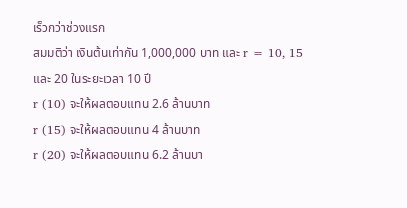เร็วกว่าช่วงแรก
สมมติว่า เงินต้นเท่ากัน 1,000,000 บาท และ r = 10, 15 และ 20 ในระยะเวลา 10 ปี
r (10) จะให้ผลตอบแทน 2.6 ล้านบาท
r (15) จะให้ผลตอบแทน 4 ล้านบาท
r (20) จะให้ผลตอบแทน 6.2 ล้านบา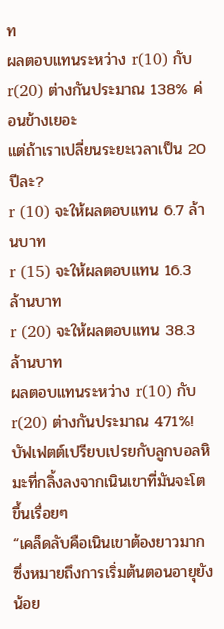ท
ผลตอบแทนระหว่าง r(10) กับ r(20) ต่างกันประมาณ 138% ค่อนข้างเยอะ
แต่ถ้าเราเปลี่ยนระยะเวลาเป็น 20 ปีละ?
r (10) จะให้ผลตอบแทน 6.7 ล้านบาท
r (15) จะให้ผลตอบแทน 16.3 ล้านบาท
r (20) จะให้ผลตอบแทน 38.3 ล้านบาท
ผลตอบแทนระหว่าง r(10) กับ r(20) ต่างกันประมาณ 471%!
บัฟเฟตต์เปรียบเปรยกับลูกบอลหิมะที่กลิ้งลงจากเนินเขาที่มันจะโตขึ้นเรื่อยๆ
“เคล็ดลับคือเนินเขาต้องยาวมาก ซึ่งหมายถึงการเริ่มต้นตอนอายุยังน้อย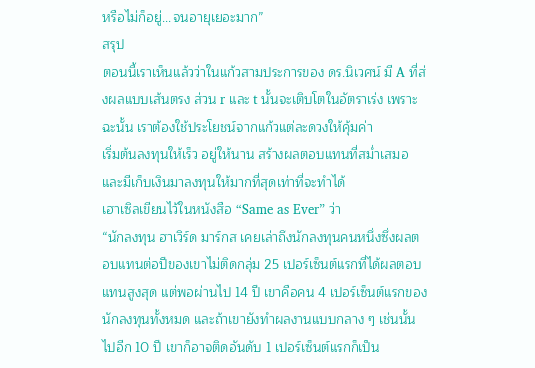หรือไม่ก็อยู่...จนอายุเยอะมาก”
สรุป
ตอนนี้เราเห็นแล้วว่าในแก้วสามประการของ ดร.นิเวศน์ มี A ที่ส่งผลแบบเส้นตรง ส่วน r และ t นั้นจะเติบโตในอัตราเร่ง เพราะฉะนั้น เราต้องใช้ประโยชน์จากแก้วแต่ละดวงให้คุ้มค่า
เริ่มต้นลงทุนให้เร็ว อยู่ให้นาน สร้างผลตอบแทนที่สม่ำเสมอ และมีเก็บเงินมาลงทุนให้มากที่สุดเท่าที่จะทำได้
เฮาเซิลเขียนไว้ในหนังสือ “Same as Ever” ว่า
“นักลงทุน ฮาเวิร์ด มาร์กส เคยเล่าถึงนักลงทุนคนหนึ่งซึ่งผลตอบแทนต่อปีของเขาไม่ติดกลุ่ม 25 เปอร์เซ็นต์แรกที่ได้ผลตอบแทนสูงสุด แต่พอผ่านไป 14 ปี เขาคือคน 4 เปอร์เซ็นต์แรกของนักลงทุนทั้งหมด และถ้าเขายังทำผลงานแบบกลาง ๆ เช่นนั้นไปอีก 10 ปี เขาก็อาจติดอันดับ 1 เปอร์เซ็นต์แรกก็เป็น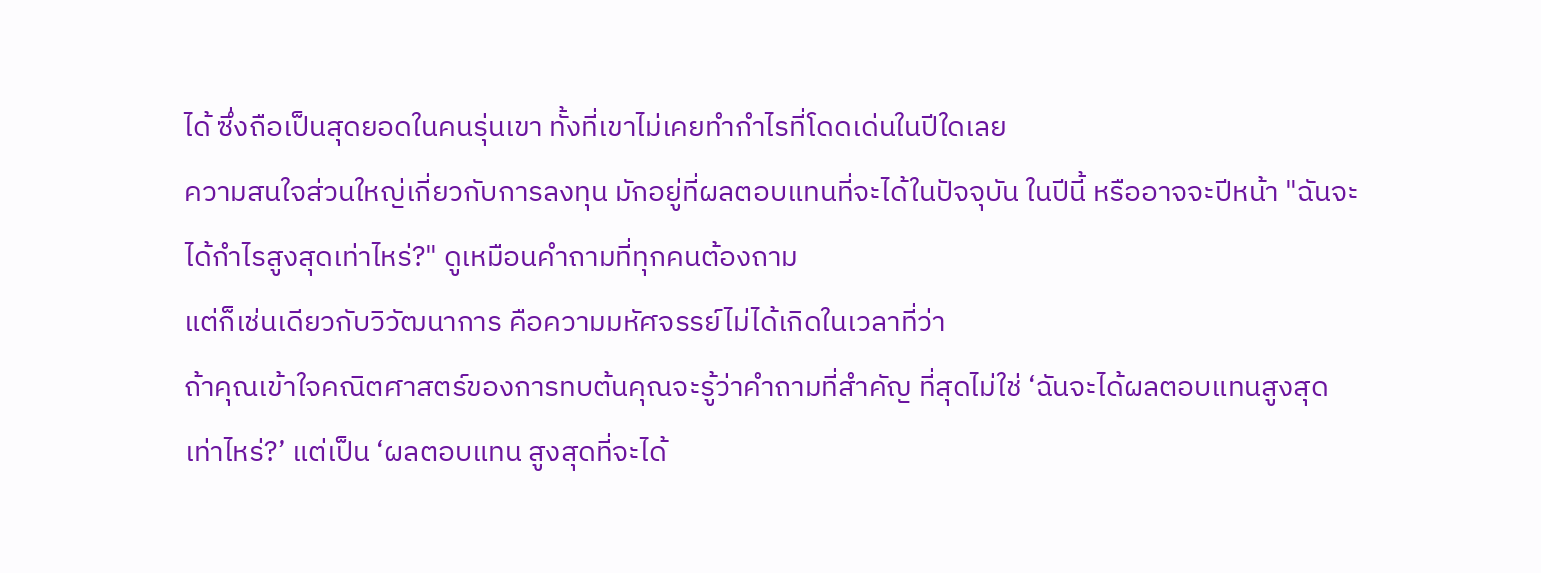ได้ ซึ่งถือเป็นสุดยอดในคนรุ่นเขา ทั้งที่เขาไม่เคยทำกำไรที่โดดเด่นในปีใดเลย
ความสนใจส่วนใหญ่เกี่ยวกับการลงทุน มักอยู่ที่ผลตอบแทนที่จะได้ในปัจจุบัน ในปีนี้ หรืออาจจะปีหน้า "ฉันจะได้กำไรสูงสุดเท่าไหร่?" ดูเหมือนคำถามที่ทุกคนต้องถาม
แต่ก็เช่นเดียวกับวิวัฒนาการ คือความมหัศจรรย์ไม่ได้เกิดในเวลาที่ว่า
ถ้าคุณเข้าใจคณิตศาสตร์ของการทบต้นคุณจะรู้ว่าคำถามที่สำคัญ ที่สุดไม่ใช่ ‘ฉันจะได้ผลตอบแทนสูงสุดเท่าไหร่?’ แต่เป็น ‘ผลตอบแทน สูงสุดที่จะได้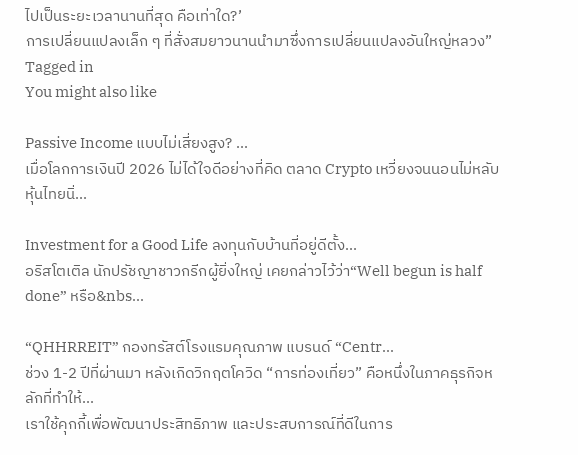ไปเป็นระยะเวลานานที่สุด คือเท่าใด?’
การเปลี่ยนแปลงเล็ก ๆ ที่สั่งสมยาวนานนำมาซึ่งการเปลี่ยนแปลงอันใหญ่หลวง”
Tagged in
You might also like

Passive Income แบบไม่เสี่ยงสูง? ...
เมื่อโลกการเงินปี 2026 ไม่ได้ใจดีอย่างที่คิด ตลาด Crypto เหวี่ยงจนนอนไม่หลับ หุ้นไทยนิ่...

Investment for a Good Life ลงทุนกับบ้านที่อยู่ดีตั้ง...
อริสโตเติล นักปรัชญาชาวกรีกผู้ยิ่งใหญ่ เคยกล่าวไว้ว่า“Well begun is half done” หรือ&nbs...

“QHHRREIT” กองทรัสต์โรงแรมคุณภาพ แบรนด์ “Centr...
ช่วง 1-2 ปีที่ผ่านมา หลังเกิดวิกฤตโควิด “การท่องเที่ยว” คือหนึ่งในภาคธุรกิจหลักที่ทำให้...
เราใช้คุกกี้เพื่อพัฒนาประสิทธิภาพ และประสบการณ์ที่ดีในการ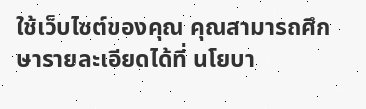ใช้เว็บไซต์ของคุณ คุณสามารถศึกษารายละเอียดได้ที่ นโยบา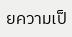ยความเป็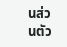นส่วนตัว